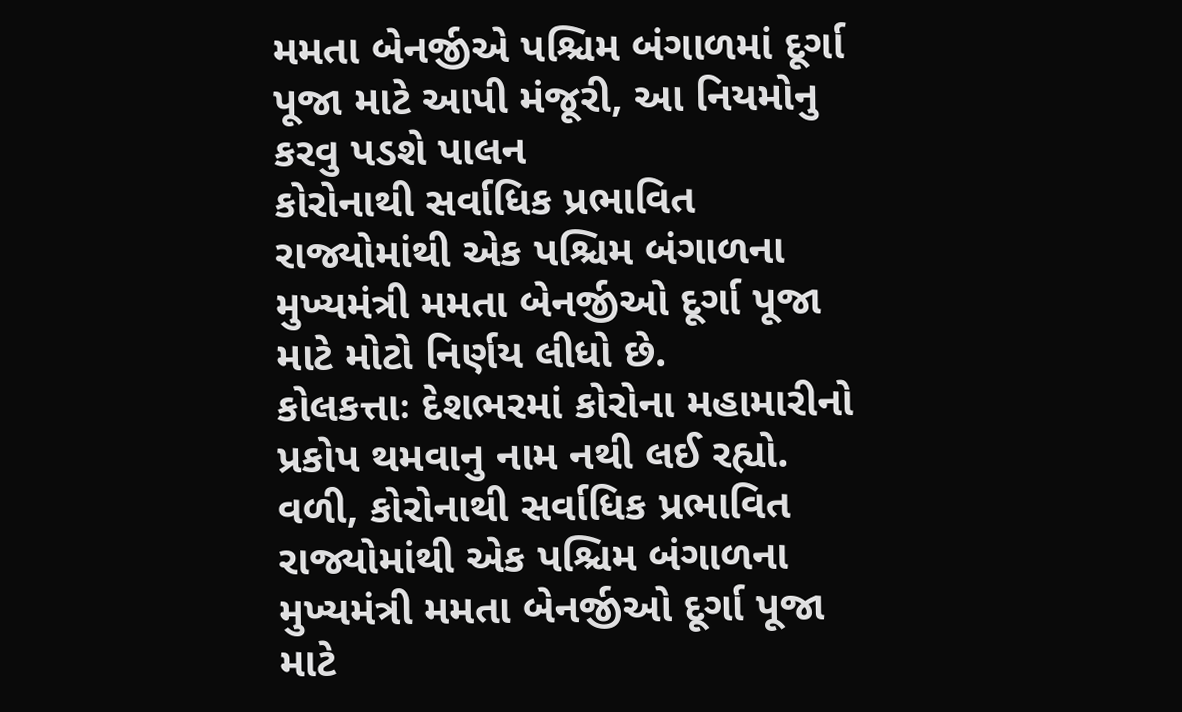મમતા બેનર્જીએ પશ્ચિમ બંગાળમાં દૂર્ગા પૂજા માટે આપી મંજૂરી, આ નિયમોનુ કરવુ પડશે પાલન
કોરોનાથી સર્વાધિક પ્રભાવિત રાજ્યોમાંથી એક પશ્ચિમ બંગાળના મુખ્યમંત્રી મમતા બેનર્જીઓ દૂર્ગા પૂજા માટે મોટો નિર્ણય લીધો છે.
કોલકત્તાઃ દેશભરમાં કોરોના મહામારીનો પ્રકોપ થમવાનુ નામ નથી લઈ રહ્યો. વળી, કોરોનાથી સર્વાધિક પ્રભાવિત રાજ્યોમાંથી એક પશ્ચિમ બંગાળના મુખ્યમંત્રી મમતા બેનર્જીઓ દૂર્ગા પૂજા માટે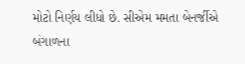મોટો નિર્ણય લીધો છે. સીએમ મમતા બેનર્જીએ બંગાળના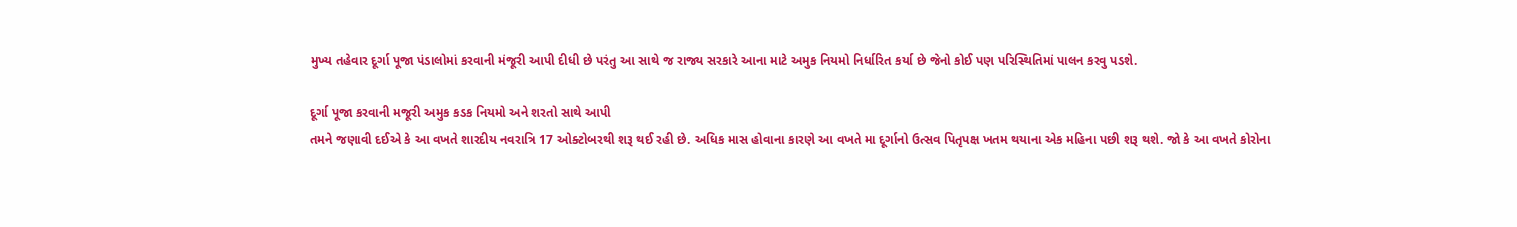મુખ્ય તહેવાર દૂર્ગા પૂજા પંડાલોમાં કરવાની મંજૂરી આપી દીધી છે પરંતુ આ સાથે જ રાજ્ય સરકારે આના માટે અમુક નિયમો નિર્ધારિત કર્યા છે જેનો કોઈ પણ પરિસ્થિતિમાં પાલન કરવુ પડશે.

દૂર્ગા પૂજા કરવાની મજૂરી અમુક કડક નિયમો અને શરતો સાથે આપી
તમને જણાવી દઈએ કે આ વખતે શારદીય નવરાત્રિ 17 ઓક્ટોબરથી શરૂ થઈ રહી છે. અધિક માસ હોવાના કારણે આ વખતે મા દૂર્ગાનો ઉત્સવ પિતૃપક્ષ ખતમ થયાના એક મહિના પછી શરૂ થશે. જો કે આ વખતે કોરોના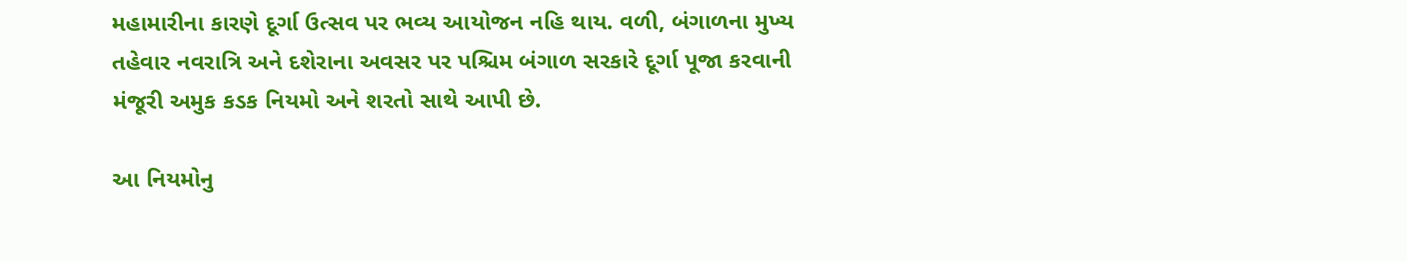મહામારીના કારણે દૂર્ગા ઉત્સવ પર ભવ્ય આયોજન નહિ થાય. વળી, બંગાળના મુખ્ય તહેવાર નવરાત્રિ અને દશેરાના અવસર પર પશ્ચિમ બંગાળ સરકારે દૂર્ગા પૂજા કરવાની મંજૂરી અમુક કડક નિયમો અને શરતો સાથે આપી છે.

આ નિયમોનુ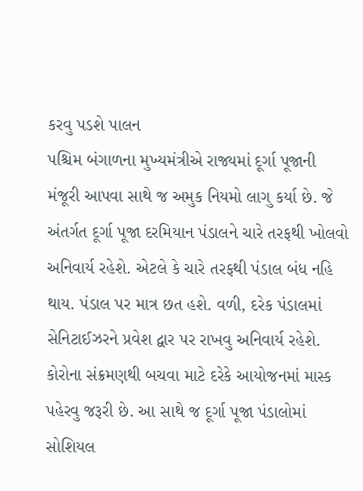કરવુ પડશે પાલન
પશ્ચિમ બંગાળના મુખ્યમંત્રીએ રાજ્યમાં દૂર્ગા પૂજાની મંજૂરી આપવા સાથે જ અમુક નિયમો લાગુ કર્યા છે. જે અંતર્ગત દૂર્ગા પૂજા દરમિયાન પંડાલને ચારે તરફથી ખોલવો અનિવાર્ય રહેશે. એટલે કે ચારે તરફથી પંડાલ બંધ નહિ થાય. પંડાલ પર માત્ર છત હશે. વળી, દરેક પંડાલમાં સેનિટાઈઝરને પ્રવેશ દ્વાર પર રાખવુ અનિવાર્ય રહેશે. કોરોના સંક્રમણથી બચવા માટે દરેકે આયોજનમાં માસ્ક પહેરવુ જરૂરી છે. આ સાથે જ દૂર્ગા પૂજા પંડાલોમાં સોશિયલ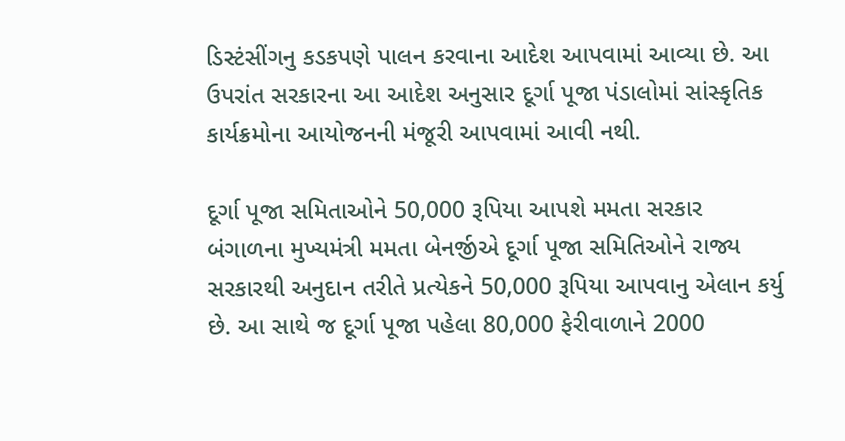ડિસ્ટંસીંગનુ કડકપણે પાલન કરવાના આદેશ આપવામાં આવ્યા છે. આ ઉપરાંત સરકારના આ આદેશ અનુસાર દૂર્ગા પૂજા પંડાલોમાં સાંસ્કૃતિક કાર્યક્રમોના આયોજનની મંજૂરી આપવામાં આવી નથી.

દૂર્ગા પૂજા સમિતાઓને 50,000 રૂપિયા આપશે મમતા સરકાર
બંગાળના મુખ્યમંત્રી મમતા બેનર્જીએ દૂર્ગા પૂજા સમિતિઓને રાજ્ય સરકારથી અનુદાન તરીતે પ્રત્યેકને 50,000 રૂપિયા આપવાનુ એલાન કર્યુ છે. આ સાથે જ દૂર્ગા પૂજા પહેલા 80,000 ફેરીવાળાને 2000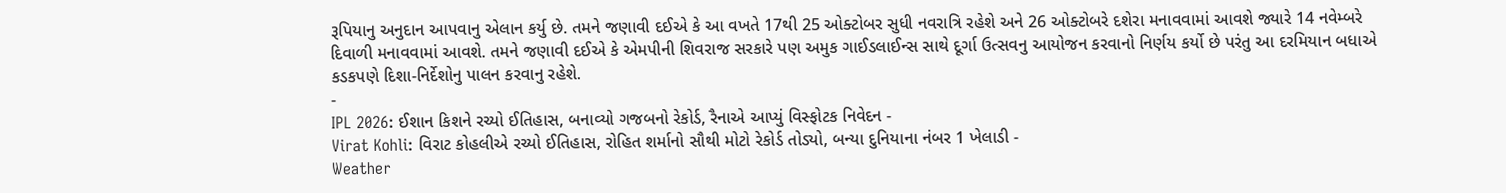રૂપિયાનુ અનુદાન આપવાનુ એલાન કર્યુ છે. તમને જણાવી દઈએ કે આ વખતે 17થી 25 ઓક્ટોબર સુધી નવરાત્રિ રહેશે અને 26 ઓક્ટોબરે દશેરા મનાવવામાં આવશે જ્યારે 14 નવેમ્બરે દિવાળી મનાવવામાં આવશે. તમને જણાવી દઈએ કે એમપીની શિવરાજ સરકારે પણ અમુક ગાઈડલાઈન્સ સાથે દૂર્ગા ઉત્સવનુ આયોજન કરવાનો નિર્ણય કર્યો છે પરંતુ આ દરમિયાન બધાએ કડકપણે દિશા-નિર્દેશોનુ પાલન કરવાનુ રહેશે.
-
IPL 2026: ઈશાન કિશને રચ્યો ઈતિહાસ, બનાવ્યો ગજબનો રેકોર્ડ, રૈનાએ આપ્યું વિસ્ફોટક નિવેદન -
Virat Kohli: વિરાટ કોહલીએ રચ્યો ઈતિહાસ, રોહિત શર્માનો સૌથી મોટો રેકોર્ડ તોડ્યો, બન્યા દુનિયાના નંબર 1 ખેલાડી -
Weather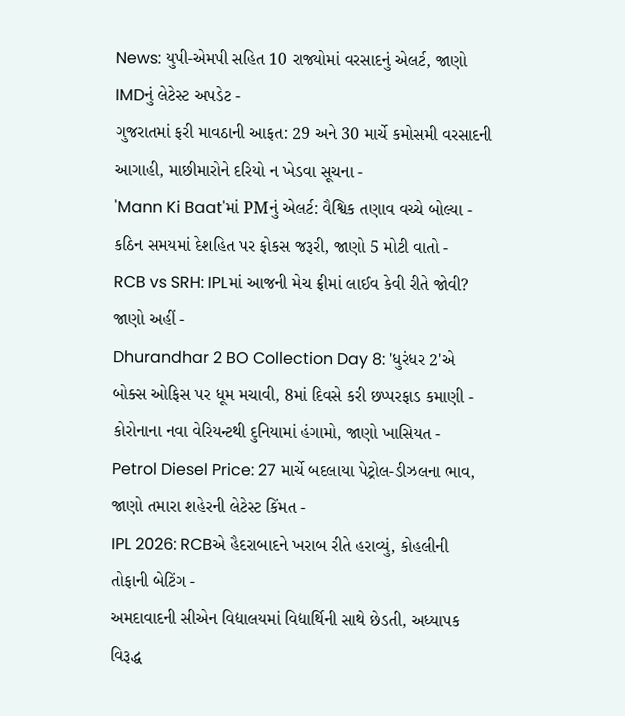News: યુપી-એમપી સહિત 10 રાજ્યોમાં વરસાદનું એલર્ટ, જાણો IMDનું લેટેસ્ટ અપડેટ -
ગુજરાતમાં ફરી માવઠાની આફત: 29 અને 30 માર્ચે કમોસમી વરસાદની આગાહી, માછીમારોને દરિયો ન ખેડવા સૂચના -
'Mann Ki Baat'માં PMનું એલર્ટ: વૈશ્વિક તણાવ વચ્ચે બોલ્યા - કઠિન સમયમાં દેશહિત પર ફોકસ જરૂરી, જાણો 5 મોટી વાતો -
RCB vs SRH: IPLમાં આજની મેચ ફ્રીમાં લાઈવ કેવી રીતે જોવી? જાણો અહીં -
Dhurandhar 2 BO Collection Day 8: 'ધુરંધર 2'એ બોક્સ ઓફિસ પર ધૂમ મચાવી, 8માં દિવસે કરી છપ્પરફાડ કમાણી -
કોરોનાના નવા વેરિયન્ટથી દુનિયામાં હંગામો, જાણો ખાસિયત -
Petrol Diesel Price: 27 માર્ચે બદલાયા પેટ્રોલ-ડીઝલના ભાવ, જાણો તમારા શહેરની લેટેસ્ટ કિંમત -
IPL 2026: RCBએ હૈદરાબાદને ખરાબ રીતે હરાવ્યું, કોહલીની તોફાની બેટિંગ -
અમદાવાદની સીએન વિદ્યાલયમાં વિદ્યાર્થિની સાથે છેડતી, અધ્યાપક વિરૂદ્ધ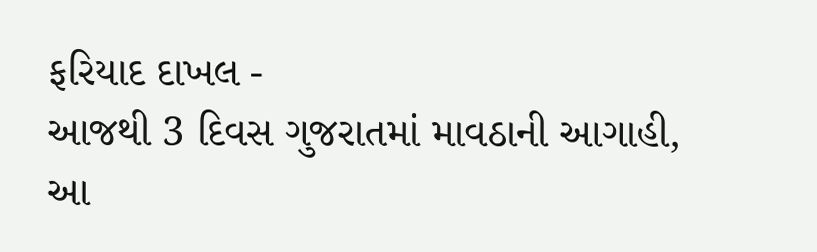ફરિયાદ દાખલ -
આજથી 3 દિવસ ગુજરાતમાં માવઠાની આગાહી, આ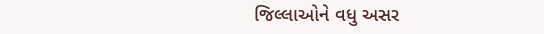જિલ્લાઓને વધુ અસર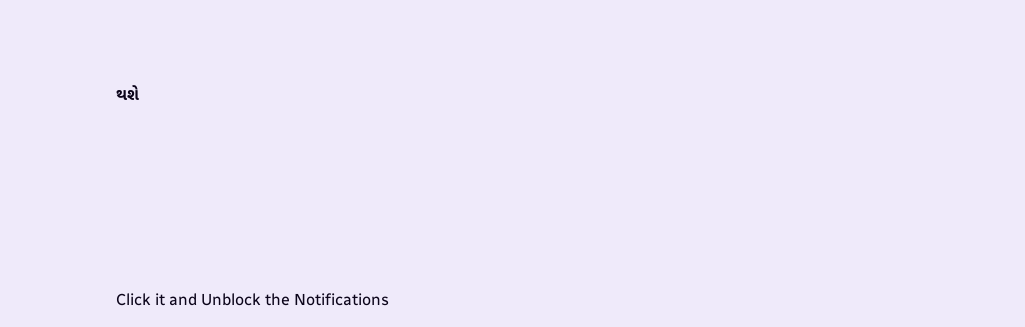થશે








Click it and Unblock the Notifications